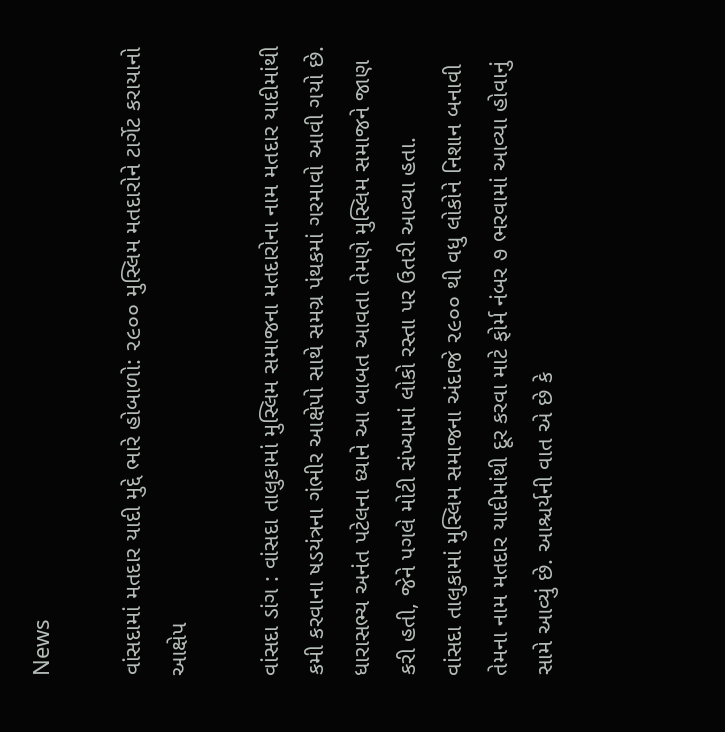News

વાંસદામાં મતદાર યાદી મુદ્દે ભારે હોબાળો: ૨૯૦૦ મુસ્લિમ મતદારોને ટાર્ગેટ કરાયાનો આક્ષેપ

વાંસદા ડાંગ : વાંસદા તાલુકામાં મુસ્લિમ સમાજના મતદારોના નામ મતદાર યાદીમાંથી કમી કરવાના ષડયંત્રના ગંભીર આક્ષેપો સાથે સમગ્ર પંથકમાં ગરમાવો આવી ગયો છે. ધારાસભ્ય અનંત પટેલના ધ્યાને આ બાબત આવતા તેમણે મુસ્લિમ સમાજને જાણ કરી હતી, જેને પગલે મોટી સંખ્યામાં લોકો રસ્તા પર ઉતરી આવ્યા હતા.
વાંસદા તાલુકામાં મુસ્લિમ સમાજના અંદાજે ૨૯૦૦ થી વધુ લોકોને નિશાન બનાવી તેમના નામ મતદાર યાદીમાંથી દૂર કરવા માટે ફોર્મ નંબર ૭ ભરવામાં આવ્યા હોવાનું સામે આવ્યું છે. આશ્ચર્યની વાત એ છે કે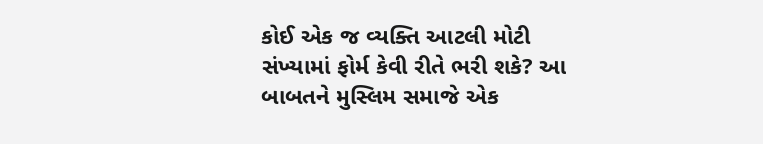કોઈ એક જ વ્યક્તિ આટલી મોટી સંખ્યામાં ફોર્મ કેવી રીતે ભરી શકે? આ બાબતને મુસ્લિમ સમાજે એક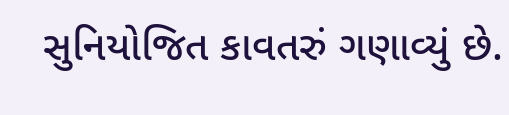સુનિયોજિત કાવતરું ગણાવ્યું છે.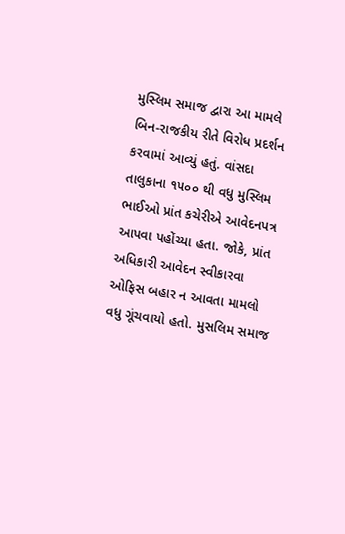મુસ્લિમ સમાજ દ્વારા આ મામલે બિન-રાજકીય રીતે વિરોધ પ્રદર્શન કરવામાં આવ્યું હતું. વાંસદા તાલુકાના ૧૫૦૦ થી વધુ મુસ્લિમ ભાઈઓ પ્રાંત કચેરીએ આવેદનપત્ર આપવા પહોંચ્યા હતા. જોકે, પ્રાંત અધિકારી આવેદન સ્વીકારવા ઓફિસ બહાર ન આવતા મામલો વધુ ગૂંચવાયો હતો. મુસલિમ સમાજ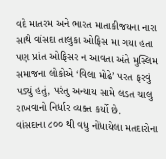વદે માતરમ અને ભારત માતાકીજયના નારા સાથે વાંસદા તાલુકા ઓફિસ મા ગયા હતા પણ પ્રાંત ઓફિસર ન આવતા અંતે મુસ્લિમ સમાજના લોકોએ ‘વિલા મોઢે’ પરત ફરવું પડ્યું હતું, પરંતુ અન્યાય સામે લડત ચાલુ રાખવાનો નિર્ધાર વ્યક્ત કર્યો છે.
વાંસદાના ૮૦૦ થી વધુ નોંધાયેલા મતદારોના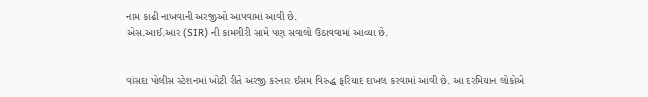નામ કાઢી નાખવાની અરજીઓ આપવામાં આવી છે.
એસ.આઈ.આર (SIR) ની કામગીરી સામે પણ સવાલો ઉઠાવવામાં આવ્યા છે.


વાંસદા પોલીસ સ્ટેશનમાં ખોટી રીતે અરજી કરનાર ઈસમ વિરુદ્ધ ફરિયાદ દાખલ કરવામાં આવી છે. આ દરમિયાન લોકોએ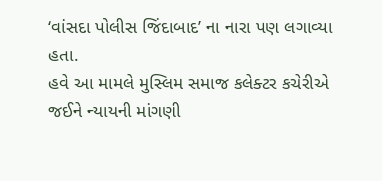‘વાંસદા પોલીસ જિંદાબાદ’ ના નારા પણ લગાવ્યા હતા.
હવે આ મામલે મુસ્લિમ સમાજ કલેક્ટર કચેરીએ જઈને ન્યાયની માંગણી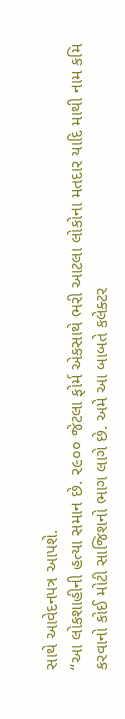સાથે આવેદનપત્ર આપશે.
“આ લોકશાહીની હત્યા સમાન છે. ૨૯૦૦ જેટલા ફોર્મ એકસાથે ભરી આટલા લોકોના મતદાર યાદિ માથી નામ કમિ કરવાનો કોઈ મોટી સાજિશનો ભાગ લાગે છે. અમે આ બાબતે કલેક્ટર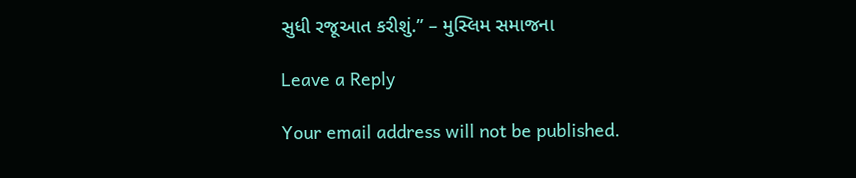સુધી રજૂઆત કરીશું.” – મુસ્લિમ સમાજના

Leave a Reply

Your email address will not be published.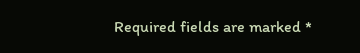Required fields are marked *